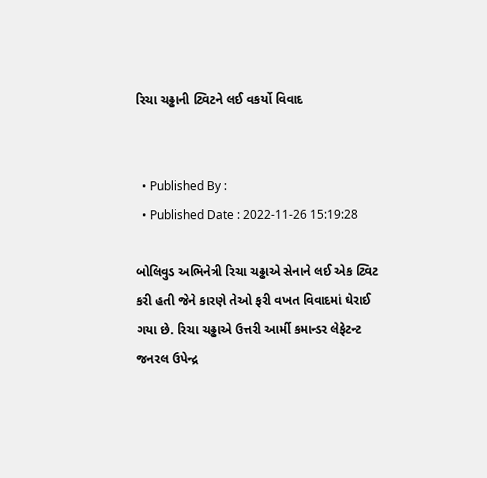રિચા ચઢ્ઢાની ટ્વિટને લઈ વકર્યો વિવાદ


  • Published By :
  • Published Date : 2022-11-26 15:19:28

બોલિવુડ અભિનેત્રી રિચા ચઢ્ઢાએ સેનાને લઈ એક ટ્વિટ કરી હતી જેને કારણે તેઓ ફરી વખત વિવાદમાં ઘેરાઈ ગયા છે. રિચા ચઢ્ઢાએ ઉત્તરી આર્મી કમાન્ડર લેફેટન્ટ જનરલ ઉપેન્દ્ર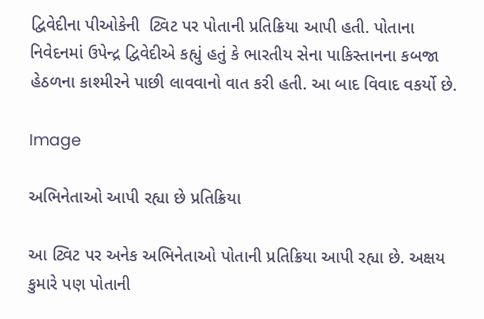દ્વિવેદીના પીઓકેની  ટ્વિટ પર પોતાની પ્રતિક્રિયા આપી હતી. પોતાના નિવેદનમાં ઉપેન્દ્ર દ્વિવેદીએ કહ્યું હતું કે ભારતીય સેના પાકિસ્તાનના કબજા હેઠળના કાશ્મીરને પાછી લાવવાનો વાત કરી હતી. આ બાદ વિવાદ વકર્યો છે.

Image

અભિનેતાઓ આપી રહ્યા છે પ્રતિક્રિયા

આ ટ્વિટ પર અનેક અભિનેતાઓ પોતાની પ્રતિક્રિયા આપી રહ્યા છે. અક્ષય કુમારે પણ પોતાની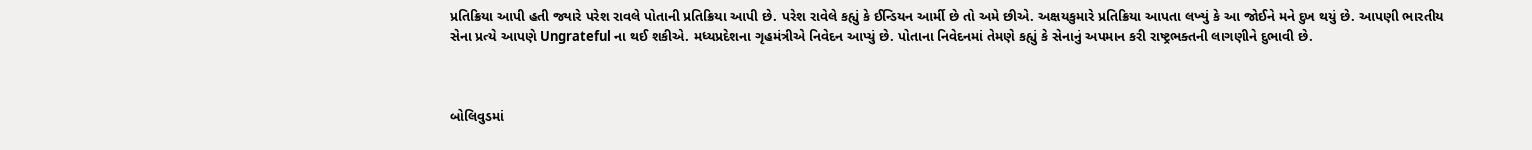પ્રતિક્રિયા આપી હતી જ્યારે પરેશ રાવલે પોતાની પ્રતિક્રિયા આપી છે. પરેશ રાવેલે કહ્યું કે ઈન્ડિયન આર્મી છે તો અમે છીએ. અક્ષયકુમારે પ્રતિક્રિયા આપતા લખ્યું કે આ જોઈને મને દુખ થયું છે. આપણી ભારતીય સેના પ્રત્યે આપણે Ungrateful ના થઈ શકીએ. મધ્યપ્રદેશના ગૃહમંત્રીએ નિવેદન આપ્યું છે. પોતાના નિવેદનમાં તેમણે કહ્યું કે સેનાનું અપમાન કરી રાષ્ટ્રભક્તની લાગણીને દુભાવી છે.



બોલિવુડમાં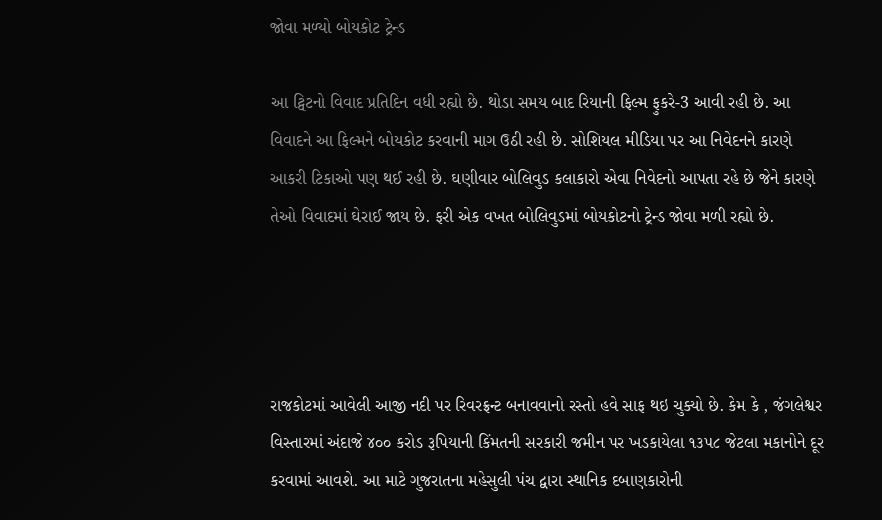જોવા મળ્યો બોયકોટ ટ્રેન્ડ

આ ટ્વિટનો વિવાદ પ્રતિદિન વધી રહ્યો છે. થોડા સમય બાદ રિયાની ફિલ્મ ફુકરે-3 આવી રહી છે. આ વિવાદને આ ફિલ્મને બોયકોટ કરવાની માગ ઉઠી રહી છે. સોશિયલ મીડિયા પર આ નિવેદનને કારણે આકરી ટિકાઓ પણ થઈ રહી છે. ઘણીવાર બોલિવુડ કલાકારો એવા નિવેદનો આપતા રહે છે જેને કારણે તેઓ વિવાદમાં ઘેરાઈ જાય છે. ફરી એક વખત બોલિવુડમાં બોયકોટનો ટ્રેન્ડ જોવા મળી રહ્યો છે.




રાજકોટમાં આવેલી આજી નદી પર રિવરફ્રન્ટ બનાવવાનો રસ્તો હવે સાફ થઇ ચુક્યો છે. કેમ કે , જંગલેશ્વર વિસ્તારમાં અંદાજે ૪૦૦ કરોડ રૂપિયાની કિંમતની સરકારી જમીન પર ખડકાયેલા ૧૩૫૮ જેટલા મકાનોને દૂર કરવામાં આવશે. આ માટે ગુજરાતના મહેસુલી પંચ દ્વારા સ્થાનિક દબાણકારોની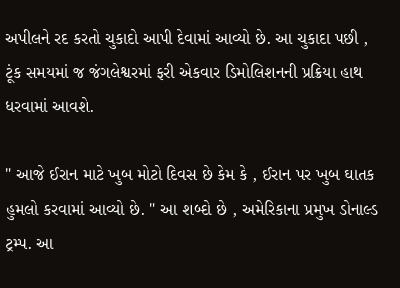અપીલને રદ કરતો ચુકાદો આપી દેવામાં આવ્યો છે. આ ચુકાદા પછી , ટૂંક સમયમાં જ જંગલેશ્વરમાં ફરી એકવાર ડિમોલિશનની પ્રક્રિયા હાથ ધરવામાં આવશે.

" આજે ઈરાન માટે ખુબ મોટો દિવસ છે કેમ કે , ઈરાન પર ખુબ ઘાતક હુમલો કરવામાં આવ્યો છે. " આ શબ્દો છે , અમેરિકાના પ્રમુખ ડોનાલ્ડ ટ્રમ્પ. આ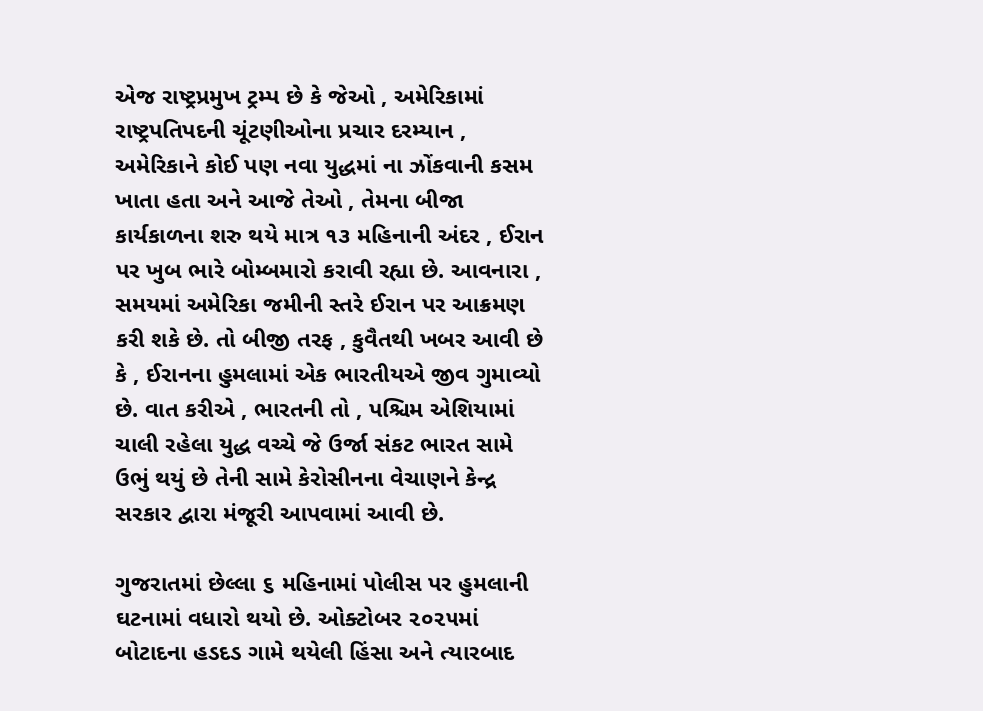એજ રાષ્ટ્રપ્રમુખ ટ્રમ્પ છે કે જેઓ , અમેરિકામાં રાષ્ટ્રપતિપદની ચૂંટણીઓના પ્રચાર દરમ્યાન , અમેરિકાને કોઈ પણ નવા યુદ્ધમાં ના ઝોંકવાની કસમ ખાતા હતા અને આજે તેઓ , તેમના બીજા કાર્યકાળના શરુ થયે માત્ર ૧૩ મહિનાની અંદર , ઈરાન પર ખુબ ભારે બોમ્બમારો કરાવી રહ્યા છે. આવનારા , સમયમાં અમેરિકા જમીની સ્તરે ઈરાન પર આક્રમણ કરી શકે છે. તો બીજી તરફ , કુવૈતથી ખબર આવી છે કે , ઈરાનના હુમલામાં એક ભારતીયએ જીવ ગુમાવ્યો છે. વાત કરીએ , ભારતની તો , પશ્ચિમ એશિયામાં ચાલી રહેલા યુદ્ધ વચ્ચે જે ઉર્જા સંકટ ભારત સામે ઉભું થયું છે તેની સામે કેરોસીનના વેચાણને કેન્દ્ર સરકાર દ્વારા મંજૂરી આપવામાં આવી છે.

ગુજરાતમાં છેલ્લા ૬ મહિનામાં પોલીસ પર હુમલાની ઘટનામાં વધારો થયો છે. ઓક્ટોબર ૨૦૨૫માં બોટાદના હડદડ ગામે થયેલી હિંસા અને ત્યારબાદ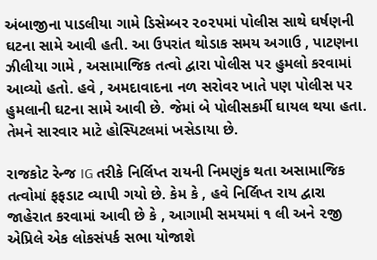અંબાજીના પાડલીયા ગામે ડિસેમ્બર ૨૦૨૫માં પોલીસ સાથે ઘર્ષણની ઘટના સામે આવી હતી. આ ઉપરાંત થોડાક સમય અગાઉ , પાટણના ઝીલીયા ગામે , અસામાજિક તત્વો દ્વારા પોલીસ પર હુમલો કરવામાં આવ્યો હતો. હવે , અમદાવાદના નળ સરોવર ખાતે પણ પોલીસ પર હુમલાની ઘટના સામે આવી છે. જેમાં બે પોલીસકર્મી ઘાયલ થયા હતા. તેમને સારવાર માટે હોસ્પિટલમાં ખસેડાયા છે.

રાજકોટ રેન્જ IG તરીકે નિર્લિપ્ત રાયની નિમણુંક થતા અસામાજિક તત્વોમાં ફફડાટ વ્યાપી ગયો છે. કેમ કે , હવે નિર્લિપ્ત રાય દ્વારા જાહેરાત કરવામાં આવી છે કે , આગામી સમયમાં ૧ લી અને ૨જી એપ્રિલે એક લોકસંપર્ક સભા યોજાશે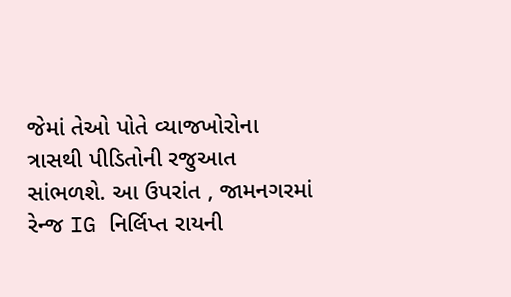જેમાં તેઓ પોતે વ્યાજખોરોના ત્રાસથી પીડિતોની રજુઆત સાંભળશે. આ ઉપરાંત , જામનગરમાં રેન્જ IG નિર્લિપ્ત રાયની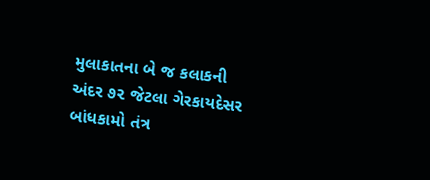મુલાકાતના બે જ કલાકની અંદર ૭૨ જેટલા ગેરકાયદેસર બાંધકામો તંત્ર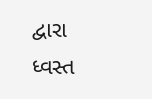દ્વારા ધ્વસ્ત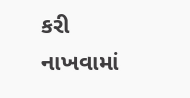કરી નાખવામાં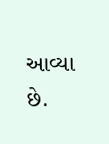આવ્યા છે.